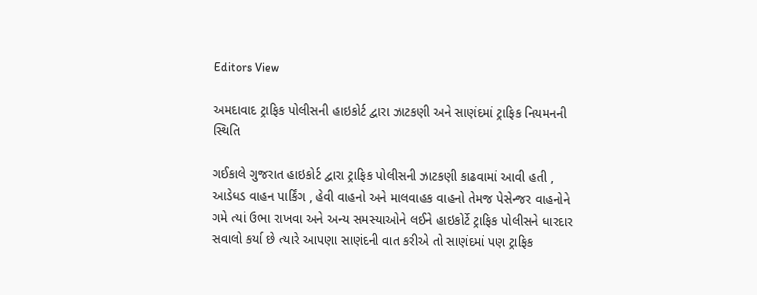Editors View

અમદાવાદ ટ્રાફિક પોલીસની હાઇકોર્ટ દ્વારા ઝાટકણી અને સાણંદમાં ટ્રાફિક નિયમનની સ્થિતિ

ગઈકાલે ગુજરાત હાઇકોર્ટ દ્વારા ટ્રાફિક પોલીસની ઝાટકણી કાઢવામાં આવી હતી , આડેધડ વાહન પાર્કિંગ , હેવી વાહનો અને માલવાહક વાહનો તેમજ પેસેન્જર વાહનોને ગમે ત્યાં ઉભા રાખવા અને અન્ય સમસ્યાઓને લઈને હાઇકોર્ટે ટ્રાફિક પોલીસને ધારદાર સવાલો કર્યા છે ત્યારે આપણા સાણંદની વાત કરીએ તો સાણંદમાં પણ ટ્રાફિક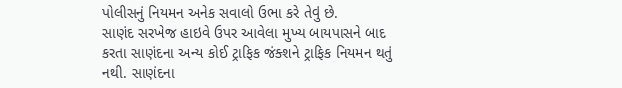પોલીસનું નિયમન અનેક સવાલો ઉભા કરે તેવું છે.
સાણંદ સરખેજ હાઇવે ઉપર આવેલા મુખ્ય બાયપાસને બાદ કરતા સાણંદના અન્ય કોઈ ટ્રાફિક જંક્શને ટ્રાફિક નિયમન થતું નથી. સાણંદના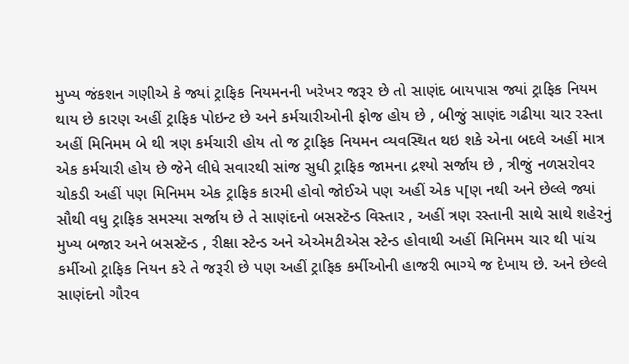મુખ્ય જંકશન ગણીએ કે જ્યાં ટ્રાફિક નિયમનની ખરેખર જરૂર છે તો સાણંદ બાયપાસ જ્યાં ટ્રાફિક નિયમ થાય છે કારણ અહીં ટ્રાફિક પોઇન્ટ છે અને કર્મચારીઓની ફોજ હોય છે , બીજું સાણંદ ગઢીયા ચાર રસ્તા અહીં મિનિમમ બે થી ત્રણ કર્મચારી હોય તો જ ટ્રાફિક નિયમન વ્યવસ્થિત થઇ શકે એના બદલે અહીં માત્ર એક કર્મચારી હોય છે જેને લીધે સવારથી સાંજ સુધી ટ્રાફિક જામના દ્રશ્યો સર્જાય છે , ત્રીજું નળસરોવર ચોકડી અહીં પણ મિનિમમ એક ટ્રાફિક કારમી હોવો જોઈએ પણ અહીં એક પ[ણ નથી અને છેલ્લે જ્યાં સૌથી વધુ ટ્રાફિક સમસ્યા સર્જાય છે તે સાણંદનો બસસ્ટૅન્ડ વિસ્તાર , અહીં ત્રણ રસ્તાની સાથે સાથે શહેરનું મુખ્ય બજાર અને બસસ્ટૅન્ડ , રીક્ષા સ્ટેન્ડ અને એએમટીએસ સ્ટેન્ડ હોવાથી અહીં મિનિમમ ચાર થી પાંચ કર્મીઓ ટ્રાફિક નિયન કરે તે જરૂરી છે પણ અહીં ટ્રાફિક કર્મીઓની હાજરી ભાગ્યે જ દેખાય છે. અને છેલ્લે સાણંદનો ગૌરવ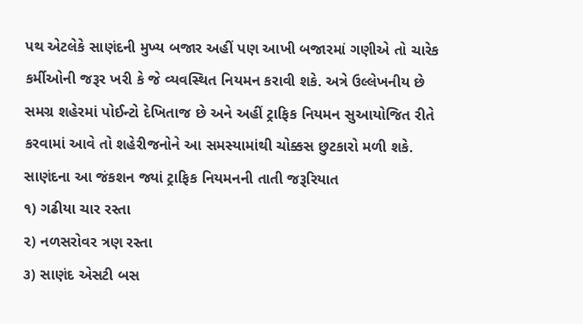પથ એટલેકે સાણંદની મુખ્ય બજાર અહીં પણ આખી બજારમાં ગણીએ તો ચારેક કર્મીઓની જરૂર ખરી કે જે વ્યવસ્થિત નિયમન કરાવી શકે. અત્રે ઉલ્લેખનીય છે સમગ્ર શહેરમાં પોઈન્ટો દેખિતાજ છે અને અહીં ટ્રાફિક નિયમન સુઆયોજિત રીતે કરવામાં આવે તો શહેરીજનોને આ સમસ્યામાંથી ચોક્કસ છુટકારો મળી શકે.
સાણંદના આ જંકશન જ્યાં ટ્રાફિક નિયમનની તાતી જરૂરિયાત
૧) ગઢીયા ચાર રસ્તા
૨) નળસરોવર ત્રણ રસ્તા
૩) સાણંદ એસટી બસ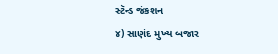સ્ટૅન્ડ જંકશન
૪) સાણંદ મુખ્ય બજાર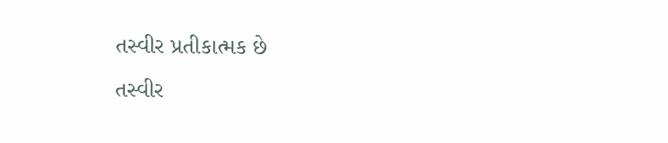તસ્વીર પ્રતીકાત્મક છે
તસ્વીર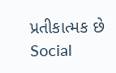પ્રતીકાત્મક છે
Social